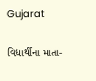Gujarat

વિદ્યાર્થીના માતા-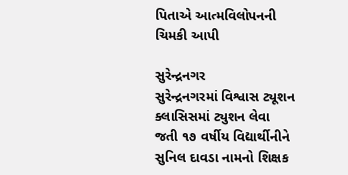પિતાએ આત્મવિલોપનની ચિમકી આપી

સુરેન્દ્રનગર
સુરેન્દ્રનગરમાં વિશ્વાસ ટ્યૂશન ક્લાસિસમાં ટ્યુશન લેવા જતી ૧૭ વર્ષીય વિદ્યાર્થીનીને સુનિલ દાવડા નામનો શિક્ષક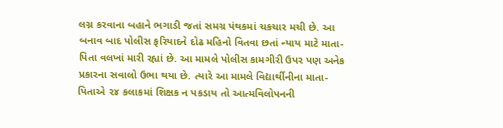લગ્ન કરવાના બહાને ભગાડી જતાં સમગ્ર પંથકમાં ચકચાર મચી છે. આ બનાવ બાદ પોલીસ ફરિયાદને દોઢ મહિનો વિતવા છતાં ન્યાય માટે માતા-પિતા વલખાં મારી રહ્યાં છે. આ મામલે પોલીસ કામગીરી ઉપર પણ અનેક પ્રકારના સવાલો ઉભા થયા છે. ત્યારે આ મામલે વિદ્યાર્થીનીના માતા-પિતાએ ૨૪ કલાકમાં શિક્ષક ન પકડાય તો આત્મવિલોપનની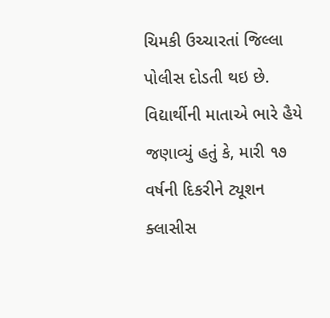ચિમકી ઉચ્ચારતાં જિલ્લા પોલીસ દોડતી થઇ છે. વિદ્યાર્થીની માતાએ ભારે હૈયે જણાવ્યું હતું કે, મારી ૧૭ વર્ષની દિકરીને ટ્યૂશન ક્લાસીસ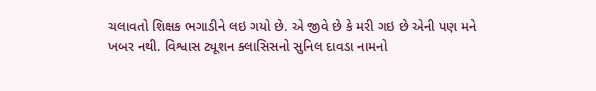ચલાવતો શિક્ષક ભગાડીને લઇ ગયો છે. એ જીવે છે કે મરી ગઇ છે એની પણ મને ખબર નથી. વિશ્વાસ ટ્યૂશન ક્લાસિસનો સુનિલ દાવડા નામનો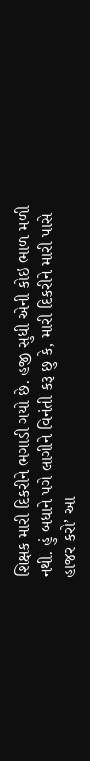શિક્ષક મારી દિકરીને ભગાડી ગયો છે. હજી સુધી એની કોઇ ભાળ મળી નથી. હું બધાને પગે લાગીને વિનંતી કરૂ છુ કે, મારી દિકરીને મારી પાસે હાજર કરો’ આ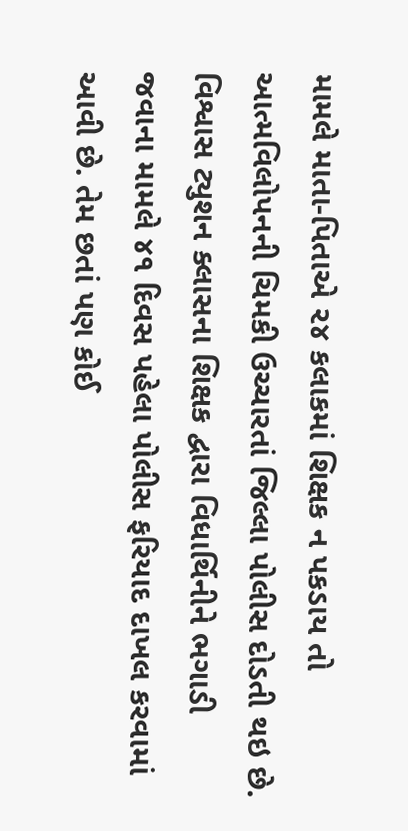મામલે માતા-પિતાએ ૨૪ કલાકમાં શિક્ષક ન પકડાય તો આત્મવિલોપનની ચિમકી ઉચ્ચારતાં જિલ્લા પોલીસ દોડતી થઇ છે. વિશ્વાસ ટ્યુશન ક્લાસના શિક્ષક દ્વારા વિધાર્થિનીને ભગાડી જવાના મામલે ૪૧ દિવસ પહેલા પોલીસ ફરિયાદ દાખલ કરવામાં આવી છે. તેમ છતાં પણ કોઈ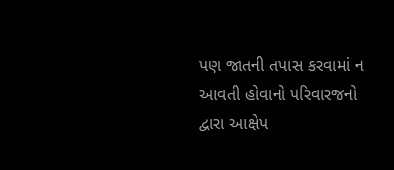પણ જાતની તપાસ કરવામાં ન આવતી હોવાનો પરિવારજનો દ્વારા આક્ષેપ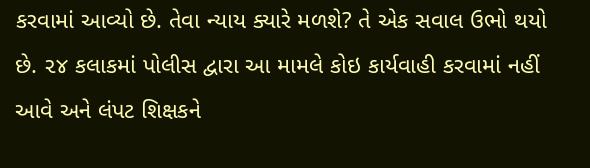કરવામાં આવ્યો છે. તેવા ન્યાય ક્યારે મળશે? તે એક સવાલ ઉભો થયો છે. ૨૪ કલાકમાં પોલીસ દ્વારા આ મામલે કોઇ કાર્યવાહી કરવામાં નહીં આવે અને લંપટ શિક્ષકને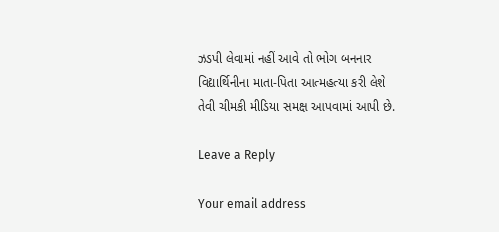ઝડપી લેવામાં નહીં આવે તો ભોગ બનનાર વિદ્યાર્થિનીના માતા-પિતા આત્મહત્યા કરી લેશે તેવી ચીમકી મીડિયા સમક્ષ આપવામાં આપી છે.

Leave a Reply

Your email address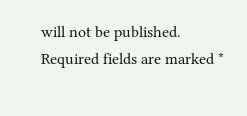will not be published. Required fields are marked *